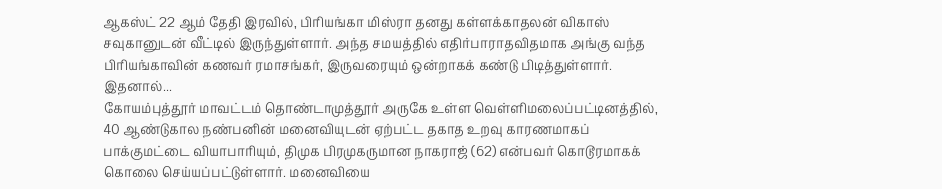ஆகஸ்ட் 22 ஆம் தேதி இரவில், பிரியங்கா மிஸ்ரா தனது கள்ளக்காதலன் விகாஸ் சவுகானுடன் வீட்டில் இருந்துள்ளார். அந்த சமயத்தில் எதிர்பாராதவிதமாக அங்கு வந்த பிரியங்காவின் கணவர் ரமாசங்கர், இருவரையும் ஒன்றாகக் கண்டு பிடித்துள்ளார். இதனால்...
கோயம்புத்தூர் மாவட்டம் தொண்டாமுத்தூர் அருகே உள்ள வெள்ளிமலைப்பட்டினத்தில், 40 ஆண்டுகால நண்பனின் மனைவியுடன் ஏற்பட்ட தகாத உறவு காரணமாகப் பாக்குமட்டை வியாபாரியும், திமுக பிரமுகருமான நாகராஜ் (62) என்பவர் கொடூரமாகக் கொலை செய்யப்பட்டுள்ளார். மனைவியை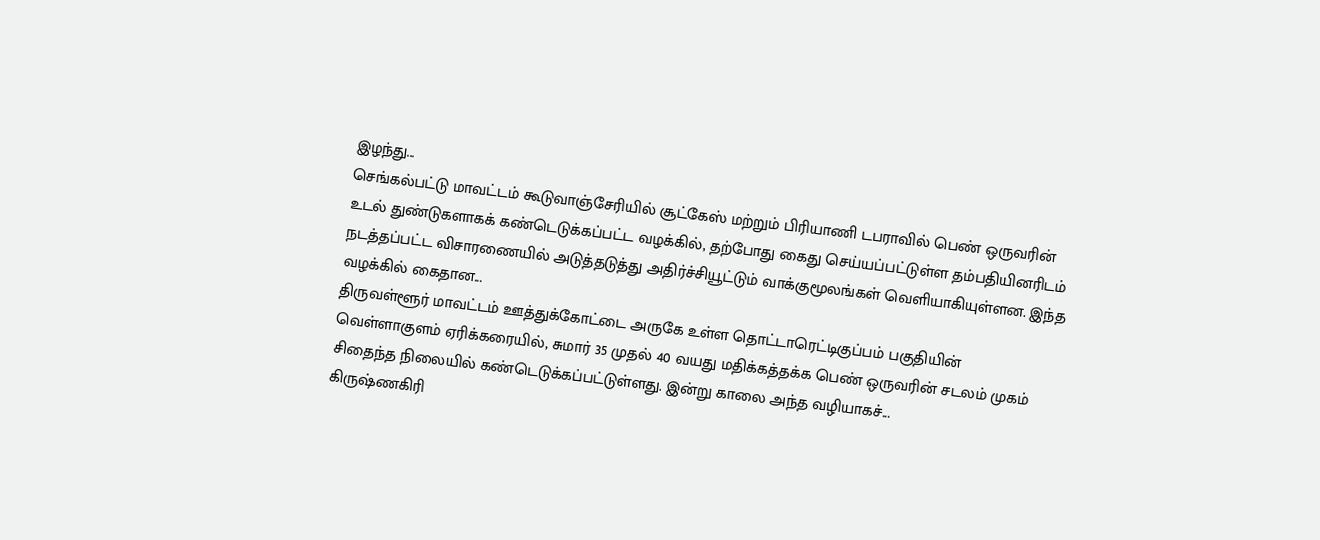இழந்து...
செங்கல்பட்டு மாவட்டம் கூடுவாஞ்சேரியில் சூட்கேஸ் மற்றும் பிரியாணி டபராவில் பெண் ஒருவரின் உடல் துண்டுகளாகக் கண்டெடுக்கப்பட்ட வழக்கில், தற்போது கைது செய்யப்பட்டுள்ள தம்பதியினரிடம் நடத்தப்பட்ட விசாரணையில் அடுத்தடுத்து அதிர்ச்சியூட்டும் வாக்குமூலங்கள் வெளியாகியுள்ளன. இந்த வழக்கில் கைதான...
திருவள்ளூர் மாவட்டம் ஊத்துக்கோட்டை அருகே உள்ள தொட்டாரெட்டிகுப்பம் பகுதியின் வெள்ளாகுளம் ஏரிக்கரையில், சுமார் 35 முதல் 40 வயது மதிக்கத்தக்க பெண் ஒருவரின் சடலம் முகம் சிதைந்த நிலையில் கண்டெடுக்கப்பட்டுள்ளது. இன்று காலை அந்த வழியாகச்...
கிருஷ்ணகிரி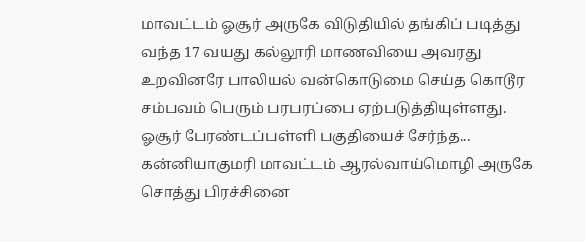மாவட்டம் ஓசூர் அருகே விடுதியில் தங்கிப் படித்து வந்த 17 வயது கல்லூரி மாணவியை அவரது உறவினரே பாலியல் வன்கொடுமை செய்த கொடூர சம்பவம் பெரும் பரபரப்பை ஏற்படுத்தியுள்ளது. ஓசூர் பேரண்டப்பள்ளி பகுதியைச் சேர்ந்த...
கன்னியாகுமரி மாவட்டம் ஆரல்வாய்மொழி அருகே சொத்து பிரச்சினை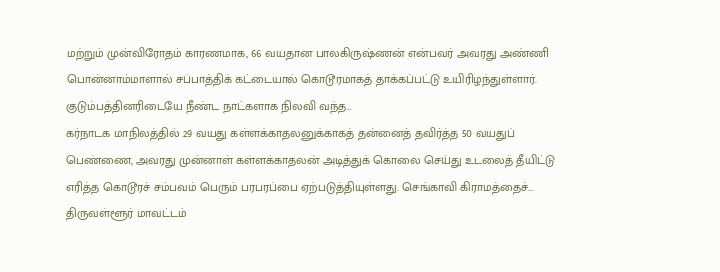மற்றும் முன்விரோதம் காரணமாக, 66 வயதான பாலகிருஷ்ணன் என்பவர் அவரது அண்ணி பொன்னாம்மாளால் சப்பாத்திக் கட்டையால் கொடூரமாகத் தாக்கப்பட்டு உயிரிழந்துள்ளார். குடும்பத்தினரிடையே நீண்ட நாட்களாக நிலவி வந்த...
கர்நாடக மாநிலத்தில் 29 வயது கள்ளக்காதலனுக்காகத் தன்னைத் தவிர்த்த 50 வயதுப் பெண்ணை, அவரது முன்னாள் கள்ளக்காதலன் அடித்துக் கொலை செய்து உடலைத் தீயிட்டு எரித்த கொடூரச் சம்பவம் பெரும் பரபரப்பை ஏற்படுத்தியுள்ளது. செங்காவி கிராமத்தைச்...
திருவள்ளூர் மாவட்டம்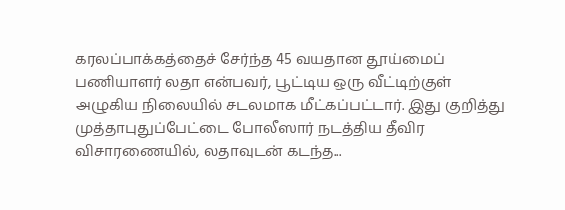கரலப்பாக்கத்தைச் சேர்ந்த 45 வயதான தூய்மைப் பணியாளர் லதா என்பவர், பூட்டிய ஒரு வீட்டிற்குள் அழுகிய நிலையில் சடலமாக மீட்கப்பட்டார். இது குறித்து முத்தாபுதுப்பேட்டை போலீஸார் நடத்திய தீவிர விசாரணையில், லதாவுடன் கடந்த...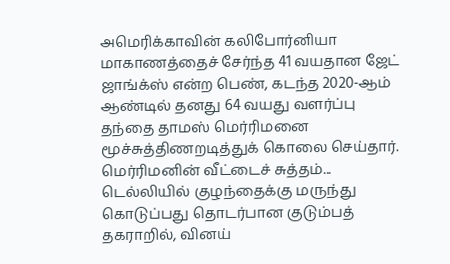அமெரிக்காவின் கலிபோர்னியா மாகாணத்தைச் சேர்ந்த 41 வயதான ஜேட் ஜாங்க்ஸ் என்ற பெண், கடந்த 2020-ஆம் ஆண்டில் தனது 64 வயது வளர்ப்பு தந்தை தாமஸ் மெர்ரிமனை மூச்சுத்திணறடித்துக் கொலை செய்தார். மெர்ரிமனின் வீட்டைச் சுத்தம்...
டெல்லியில் குழந்தைக்கு மருந்து கொடுப்பது தொடர்பான குடும்பத் தகராறில், வினய்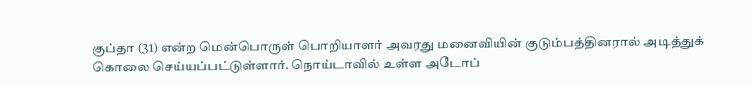குப்தா (31) என்ற மென்பொருள் பொறியாளர் அவரது மனைவியின் குடும்பத்தினரால் அடித்துக் கொலை செய்யப்பட்டுள்ளார். நொய்டாவில் உள்ள அடோப்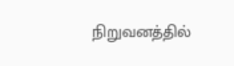நிறுவனத்தில்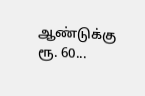ஆண்டுக்கு ரூ. 60...